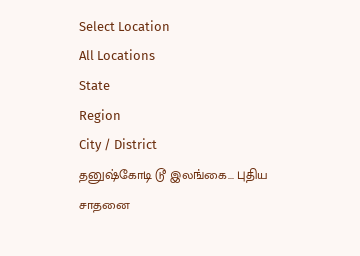Select Location
All Locations
State
Region
City / District
தனுஷ்கோடி டூ இலங்கை... புதிய சாதனை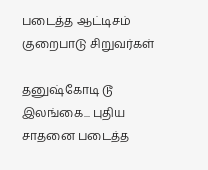படைத்த ஆட்டிசம் குறைபாடு சிறுவர்கள்

தனுஷ்கோடி டூ இலங்கை... புதிய சாதனை படைத்த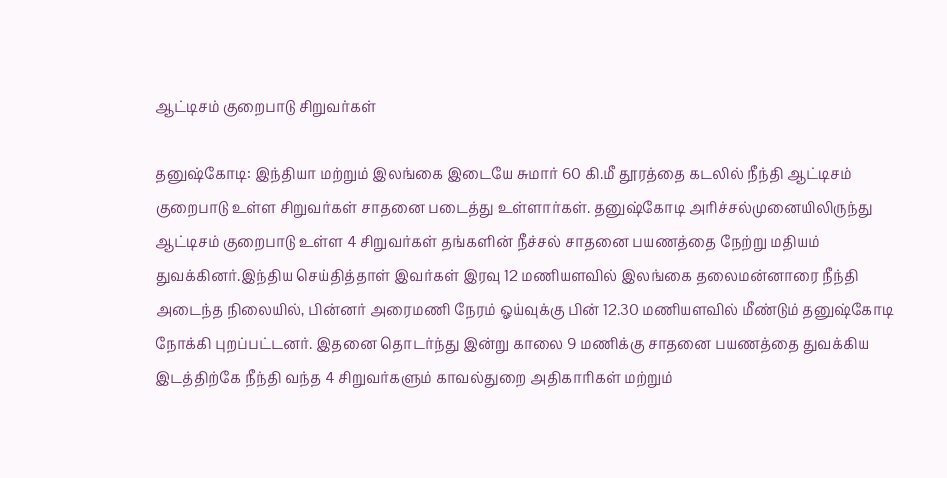ஆட்டிசம் குறைபாடு சிறுவர்கள்

தனுஷ்கோடி: இந்தியா மற்றும் இலங்கை இடையே சுமார் 60 கி.மீ தூரத்தை கடலில் நீந்தி ஆட்டிசம் குறைபாடு உள்ள சிறுவர்கள் சாதனை படைத்து உள்ளார்கள். தனுஷ்கோடி அரிச்சல்முனையிலிருந்து ஆட்டிசம் குறைபாடு உள்ள 4 சிறுவர்கள் தங்களின் நீச்சல் சாதனை பயணத்தை நேற்று மதியம் துவக்கினர்.இந்திய செய்தித்தாள் இவர்கள் இரவு 12 மணியளவில் இலங்கை தலைமன்னாரை நீந்தி அடைந்த நிலையில், பின்னர் அரைமணி நேரம் ஓய்வுக்கு பின் 12.30 மணியளவில் மீண்டும் தனுஷ்கோடி நோக்கி புறப்பட்டனர். இதனை தொடர்ந்து இன்று காலை 9 மணிக்கு சாதனை பயணத்தை துவக்கிய இடத்திற்கே நீந்தி வந்த 4 சிறுவர்களும் காவல்துறை அதிகாரிகள் மற்றும்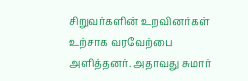சிறுவர்களின் உறவினர்கள் உற்சாக வரவேற்பை அளித்தனர். அதாவது சுமார்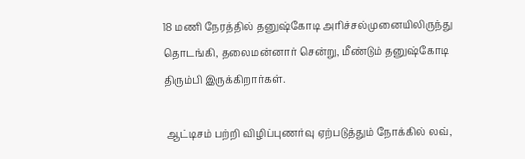18 மணி நேரத்தில் தனுஷ்கோடி அரிச்சல்முனையிலிருந்து தொடங்கி, தலைமன்னார் சென்று, மீண்டும் தனுஷ்கோடி திரும்பி இருக்கிறார்கள்.

 ஆட்டிசம் பற்றி விழிப்புணர்வு ஏற்படுத்தும் நோக்கில் லவ்,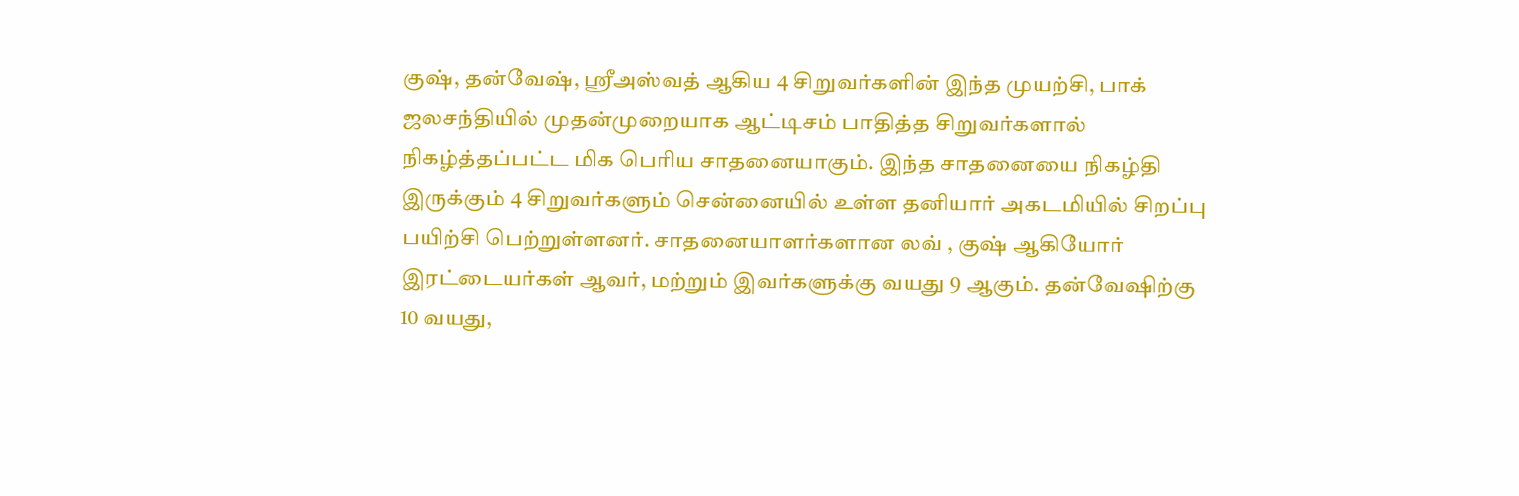குஷ், தன்வேஷ், ஸ்ரீஅஸ்வத் ஆகிய 4 சிறுவர்களின் இந்த முயற்சி, பாக் ஜலசந்தியில் முதன்முறையாக ஆட்டிசம் பாதித்த சிறுவர்களால் நிகழ்த்தப்பட்ட மிக பெரிய சாதனையாகும். இந்த சாதனையை நிகழ்தி இருக்கும் 4 சிறுவர்களும் சென்னையில் உள்ள தனியார் அகடமியில் சிறப்பு பயிற்சி பெற்றுள்ளனர். சாதனையாளர்களான லவ் , குஷ் ஆகியோர் இரட்டையர்கள் ஆவர், மற்றும் இவர்களுக்கு வயது 9 ஆகும். தன்வேஷிற்கு 10 வயது,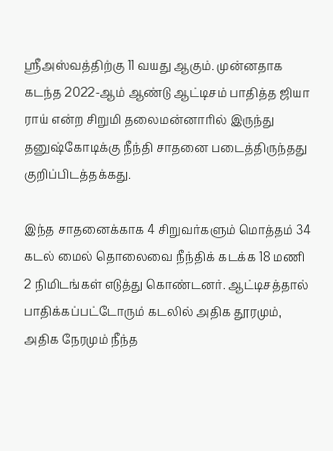ஸ்ரீஅஸ்வத்திற்கு 11 வயது ஆகும். முன்னதாக கடந்த 2022-ஆம் ஆண்டு ஆட்டிசம் பாதித்த ஜியா ராய் என்ற சிறுமி தலைமன்னாரில் இருந்து தனுஷ்கோடிக்கு நீந்தி சாதனை படைத்திருந்தது குறிப்பிடத்தக்கது.

இந்த சாதனைக்காக 4 சிறுவர்களும் மொத்தம் 34 கடல் மைல் தொலைவை நீந்திக் கடக்க 18 மணி 2 நிமிடங்கள் எடுத்து கொண்டனர். ஆட்டிசத்தால் பாதிக்கப்பட்டோரும் கடலில் அதிக தூரமும், அதிக நேரமும் நீந்த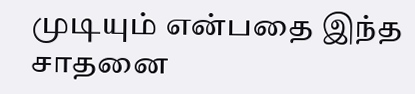முடியும் என்பதை இந்த சாதனை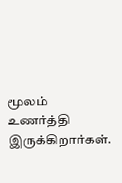மூலம் உணர்த்தி இருக்கிறார்கள்.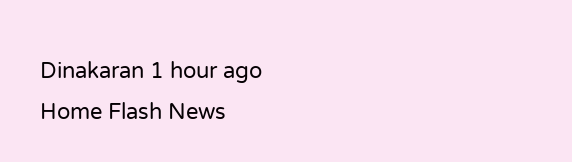Dinakaran 1 hour ago
Home Flash News